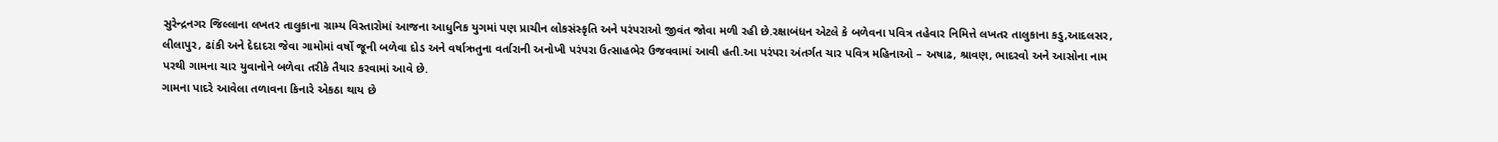સુરેન્દ્રનગર જિલ્લાના લખતર તાલુકાના ગ્રામ્ય વિસ્તારોમાં આજના આધુનિક યુગમાં પણ પ્રાચીન લોકસંસ્કૃતિ અને પરંપરાઓ જીવંત જોવા મળી રહી છે.રક્ષાબંધન એટલે કે બળેવના પવિત્ર તહેવાર નિમિત્તે લખતર તાલુકાના કડુ,આદલસર, લીલાપુર, ઢાંકી અને દેદાદરા જેવા ગામોમાં વર્ષો જૂની બળેવા દોડ અને વર્ષાઋતુના વર્તારાની અનોખી પરંપરા ઉત્સાહભેર ઉજવવામાં આવી હતી.આ પરંપરા અંતર્ગત ચાર પવિત્ર મહિનાઓ – અષાઢ, શ્રાવણ, ભાદરવો અને આસોના નામ પરથી ગામના ચાર યુવાનોને બળેવા તરીકે તૈયાર કરવામાં આવે છે.
ગામના પાદરે આવેલા તળાવના કિનારે એકઠા થાય છે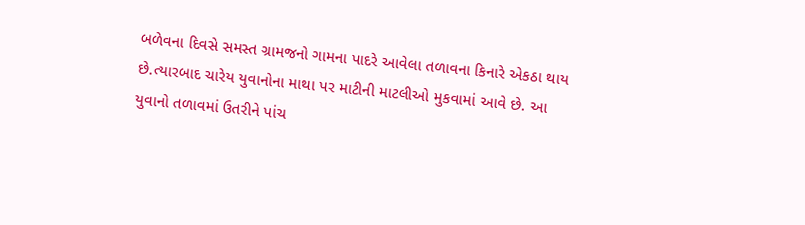બળેવના દિવસે સમસ્ત ગ્રામજનો ગામના પાદરે આવેલા તળાવના કિનારે એકઠા થાય છે.ત્યારબાદ ચારેય યુવાનોના માથા પર માટીની માટલીઓ મુકવામાં આવે છે. આ યુવાનો તળાવમાં ઉતરીને પાંચ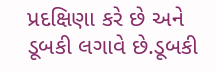પ્રદક્ષિણા કરે છે અને ડૂબકી લગાવે છે.ડૂબકી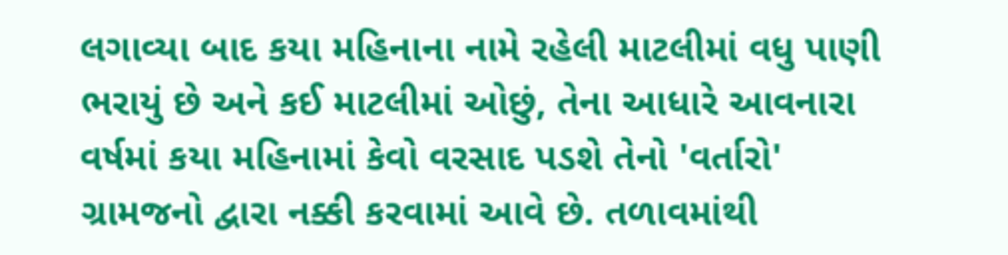લગાવ્યા બાદ કયા મહિનાના નામે રહેલી માટલીમાં વધુ પાણી ભરાયું છે અને કઈ માટલીમાં ઓછું, તેના આધારે આવનારા વર્ષમાં કયા મહિનામાં કેવો વરસાદ પડશે તેનો 'વર્તારો' ગ્રામજનો દ્વારા નક્કી કરવામાં આવે છે. તળાવમાંથી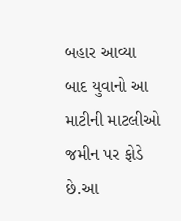બહાર આવ્યા બાદ યુવાનો આ માટીની માટલીઓ જમીન પર ફોડે છે.આ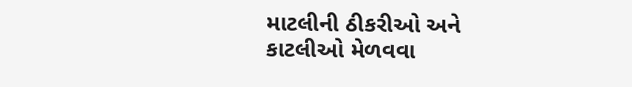માટલીની ઠીકરીઓ અને કાટલીઓ મેળવવા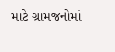માટે ગ્રામજનોમાં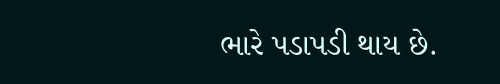ભારે પડાપડી થાય છે.